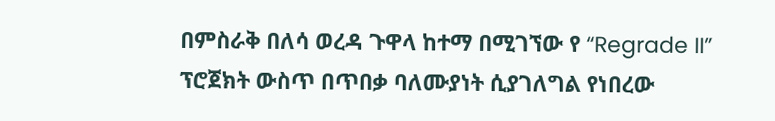በምስራቅ በለሳ ወረዳ ጉዋላ ከተማ በሚገኘው የ “Regrade II” ፕሮጀክት ውስጥ በጥበቃ ባለሙያነት ሲያገለግል የነበረው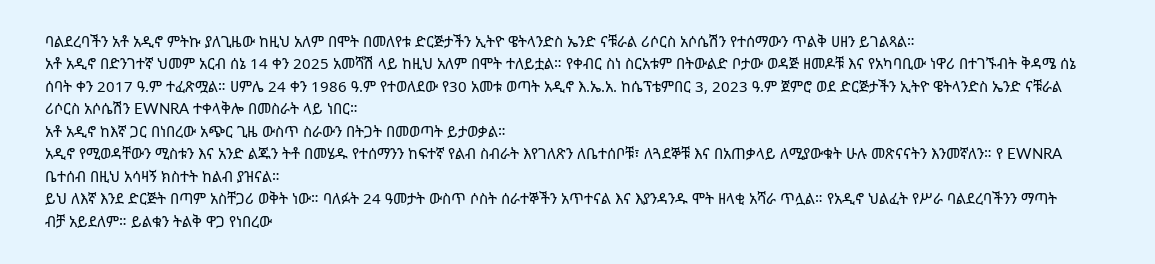ባልደረባችን አቶ አዲኖ ምትኩ ያለጊዜው ከዚህ አለም በሞት በመለየቱ ድርጅታችን ኢትዮ ዌትላንድስ ኤንድ ናቹራል ሪሶርስ አሶሴሽን የተሰማውን ጥልቅ ሀዘን ይገልጻል።
አቶ አዲኖ በድንገተኛ ህመም አርብ ሰኔ 14 ቀን 2025 አመሻሽ ላይ ከዚህ አለም በሞት ተለይቷል። የቀብር ስነ ስርአቱም በትውልድ ቦታው ወዳጅ ዘመዶቹ እና የአካባቢው ነዋሪ በተገኙብት ቅዳሜ ሰኔ ሰባት ቀን 2017 ዓ.ም ተፈጽሟል። ሀምሌ 24 ቀን 1986 ዓ.ም የተወለደው የ30 አመቱ ወጣት አዲኖ እ.ኤ.አ. ከሴፕቴምበር 3, 2023 ዓ.ም ጀምሮ ወደ ድርጅታችን ኢትዮ ዌትላንድስ ኤንድ ናቹራል ሪሶርስ አሶሴሽን EWNRA ተቀላቅሎ በመስራት ላይ ነበር።
አቶ አዲኖ ከእኛ ጋር በነበረው አጭር ጊዜ ውስጥ ስራውን በትጋት በመወጣት ይታወቃል።
አዲኖ የሚወዳቸውን ሚስቱን እና አንድ ልጁን ትቶ በመሄዱ የተሰማንን ከፍተኛ የልብ ስብራት እየገለጽን ለቤተሰቦቹ፣ ለጓደኞቹ እና በአጠቃላይ ለሚያውቁት ሁሉ መጽናናትን እንመኛለን። የ EWNRA ቤተሰብ በዚህ አሳዛኝ ክስተት ከልብ ያዝናል።
ይህ ለእኛ እንደ ድርጅት በጣም አስቸጋሪ ወቅት ነው። ባለፉት 24 ዓመታት ውስጥ ሶስት ሰራተኞችን አጥተናል እና እያንዳንዱ ሞት ዘላቂ አሻራ ጥሏል። የአዲኖ ህልፈት የሥራ ባልደረባችንን ማጣት ብቻ አይደለም። ይልቁን ትልቅ ዋጋ የነበረው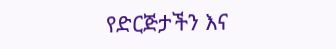የድርጅታችን እና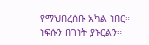የማህበረሰቡ አካል ነበር።
ነፍሱን በገነት ያኑርልን።